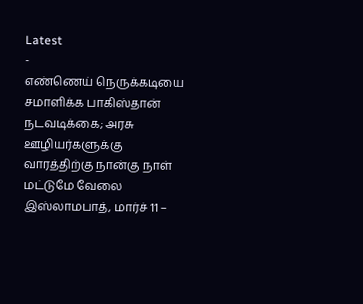Latest
-
எண்ணெய் நெருக்கடியை சமாளிக்க பாகிஸ்தான் நடவடிக்கை; அரசு ஊழியர்களுக்கு வாரத்திற்கு நான்கு நாள் மட்டுமே வேலை
இஸ்லாமபாத், மார்ச் 11 –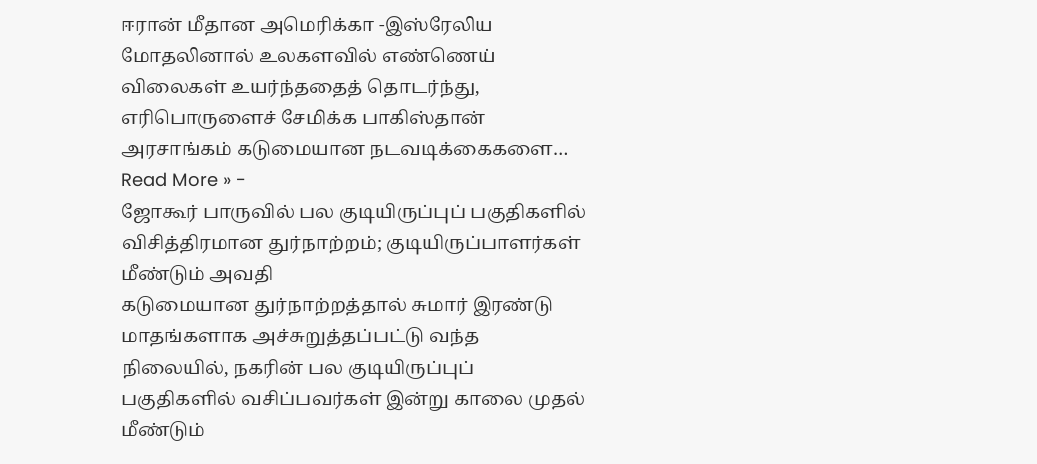ஈரான் மீதான அமெரிக்கா -இஸ்ரேலிய மோதலினால் உலகளவில் எண்ணெய் விலைகள் உயர்ந்ததைத் தொடர்ந்து, எரிபொருளைச் சேமிக்க பாகிஸ்தான் அரசாங்கம் கடுமையான நடவடிக்கைகளை…
Read More » -
ஜோகூர் பாருவில் பல குடியிருப்புப் பகுதிகளில் விசித்திரமான துர்நாற்றம்; குடியிருப்பாளர்கள் மீண்டும் அவதி
கடுமையான துர்நாற்றத்தால் சுமார் இரண்டு மாதங்களாக அச்சுறுத்தப்பட்டு வந்த நிலையில், நகரின் பல குடியிருப்புப் பகுதிகளில் வசிப்பவர்கள் இன்று காலை முதல் மீண்டும்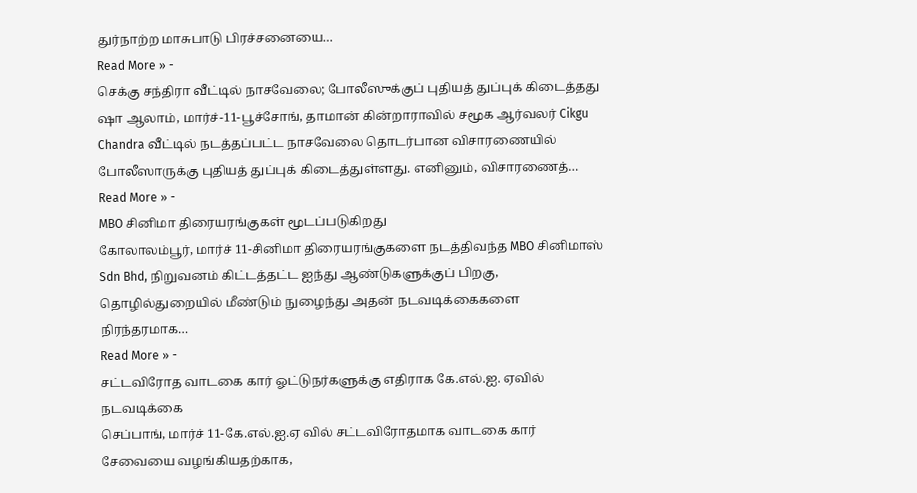துர்நாற்ற மாசுபாடு பிரச்சனையை…
Read More » -
செக்கு சந்திரா வீட்டில் நாசவேலை; போலீஸுக்குப் புதியத் துப்புக் கிடைத்தது
ஷா ஆலாம், மார்ச்-11-பூச்சோங், தாமான் கின்றாராவில் சமூக ஆர்வலர் Cikgu Chandra வீட்டில் நடத்தப்பட்ட நாசவேலை தொடர்பான விசாரணையில் போலீஸாருக்கு புதியத் துப்புக் கிடைத்துள்ளது. எனினும், விசாரணைத்…
Read More » -
MBO சினிமா திரையரங்குகள் மூடப்படுகிறது
கோலாலம்பூர், மார்ச் 11-சினிமா திரையரங்குகளை நடத்திவந்த MBO சினிமாஸ் Sdn Bhd, நிறுவனம் கிட்டத்தட்ட ஐந்து ஆண்டுகளுக்குப் பிறகு, தொழில்துறையில் மீண்டும் நுழைந்து அதன் நடவடிக்கைகளை நிரந்தரமாக…
Read More » -
சட்டவிரோத வாடகை கார் ஓட்டுநர்களுக்கு எதிராக கே.எல்.ஐ. ஏவில் நடவடிக்கை
செப்பாங், மார்ச் 11-கே.எல்.ஐ.ஏ வில் சட்டவிரோதமாக வாடகை கார் சேவையை வழங்கியதற்காக,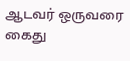ஆடவர் ஒருவரை கைது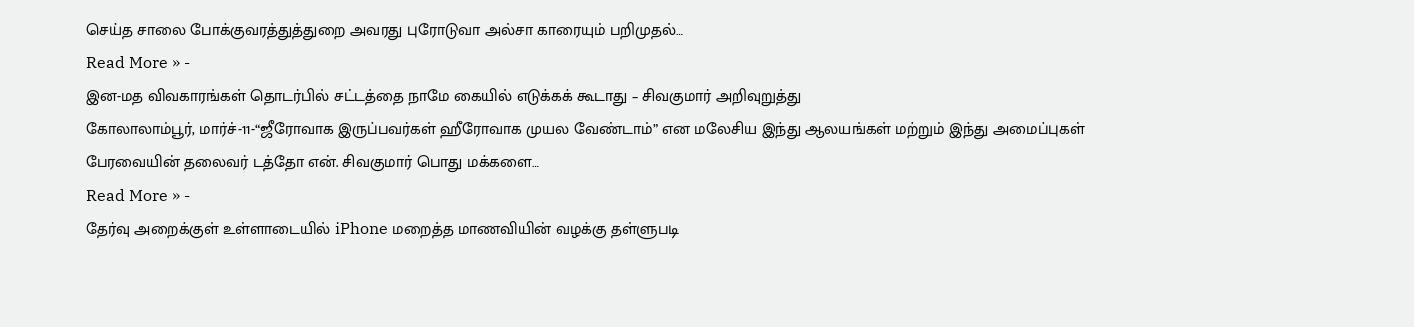செய்த சாலை போக்குவரத்துத்துறை அவரது புரோடுவா அல்சா காரையும் பறிமுதல்…
Read More » -
இன-மத விவகாரங்கள் தொடர்பில் சட்டத்தை நாமே கையில் எடுக்கக் கூடாது – சிவகுமார் அறிவுறுத்து
கோலாலாம்பூர், மார்ச்-11-“ஜீரோவாக இருப்பவர்கள் ஹீரோவாக முயல வேண்டாம்” என மலேசிய இந்து ஆலயங்கள் மற்றும் இந்து அமைப்புகள் பேரவையின் தலைவர் டத்தோ என். சிவகுமார் பொது மக்களை…
Read More » -
தேர்வு அறைக்குள் உள்ளாடையில் iPhone மறைத்த மாணவியின் வழக்கு தள்ளுபடி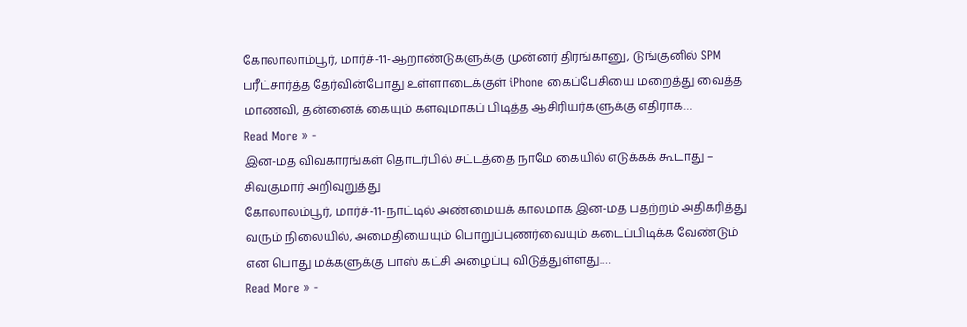கோலாலாம்பூர், மார்ச்-11-ஆறாண்டுகளுக்கு முன்னர் திரங்கானு, டுங்குனில் SPM பரீட்சார்த்த தேர்வின்போது உள்ளாடைக்குள் iPhone கைப்பேசியை மறைத்து வைத்த மாணவி, தன்னைக் கையும் களவுமாகப் பிடித்த ஆசிரியர்களுக்கு எதிராக…
Read More » -
இன-மத விவகாரங்கள் தொடர்பில் சட்டத்தை நாமே கையில் எடுக்கக் கூடாது – சிவகுமார் அறிவுறுத்து
கோலாலம்பூர், மார்ச்-11-நாட்டில் அண்மையக் காலமாக இன-மத பதற்றம் அதிகரித்து வரும் நிலையில், அமைதியையும் பொறுப்புணர்வையும் கடைப்பிடிக்க வேண்டும் என பொது மக்களுக்கு பாஸ் கட்சி அழைப்பு விடுத்துள்ளது.…
Read More » -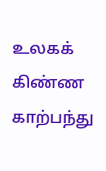உலகக் கிண்ண காற்பந்து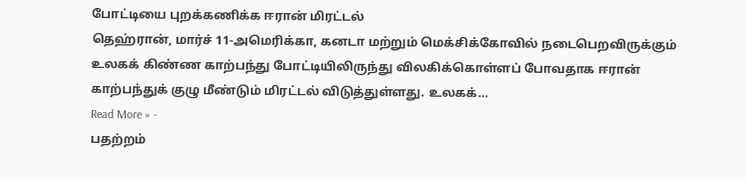போட்டியை புறக்கணிக்க ஈரான் மிரட்டல்
தெஹ்ரான், மார்ச் 11-அமெரிக்கா, கனடா மற்றும் மெக்சிக்கோவில் நடைபெறவிருக்கும் உலகக் கிண்ண காற்பந்து போட்டியிலிருந்து விலகிக்கொள்ளப் போவதாக ஈரான் காற்பந்துக் குழு மீண்டும் மிரட்டல் விடுத்துள்ளது. உலகக்…
Read More » -
பதற்றம்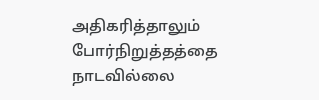அதிகரித்தாலும் போர்நிறுத்தத்தை நாடவில்லை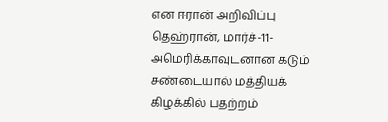என ஈரான் அறிவிப்பு
தெஹ்ரான், மார்ச்-11-அமெரிக்காவுடனான கடும் சண்டையால் மத்தியக் கிழக்கில் பதற்றம்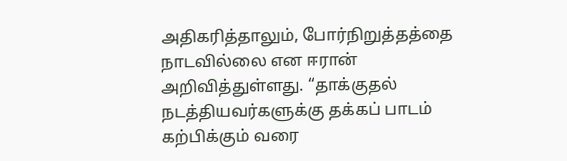அதிகரித்தாலும், போர்நிறுத்தத்தை நாடவில்லை என ஈரான் அறிவித்துள்ளது. “தாக்குதல் நடத்தியவர்களுக்கு தக்கப் பாடம் கற்பிக்கும் வரை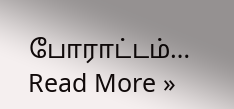போராட்டம்…
Read More »